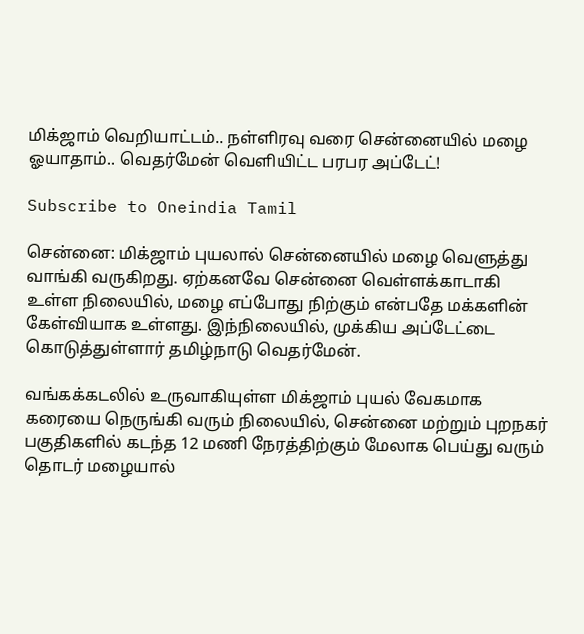மிக்ஜாம் வெறியாட்டம்.. நள்ளிரவு வரை சென்னையில் மழை ஓயாதாம்.. வெதர்மேன் வெளியிட்ட பரபர அப்டேட்!

Subscribe to Oneindia Tamil

சென்னை: மிக்ஜாம் புயலால் சென்னையில் மழை வெளுத்து வாங்கி வருகிறது. ஏற்கனவே சென்னை வெள்ளக்காடாகி உள்ள நிலையில், மழை எப்போது நிற்கும் என்பதே மக்களின் கேள்வியாக உள்ளது. இந்நிலையில், முக்கிய அப்டேட்டை கொடுத்துள்ளார் தமிழ்நாடு வெதர்மேன்.

வங்கக்கடலில் உருவாகியுள்ள மிக்ஜாம் புயல் வேகமாக கரையை நெருங்கி வரும் நிலையில், சென்னை மற்றும் புறநகர் பகுதிகளில் கடந்த 12 மணி நேரத்திற்கும் மேலாக பெய்து வரும் தொடர் மழையால்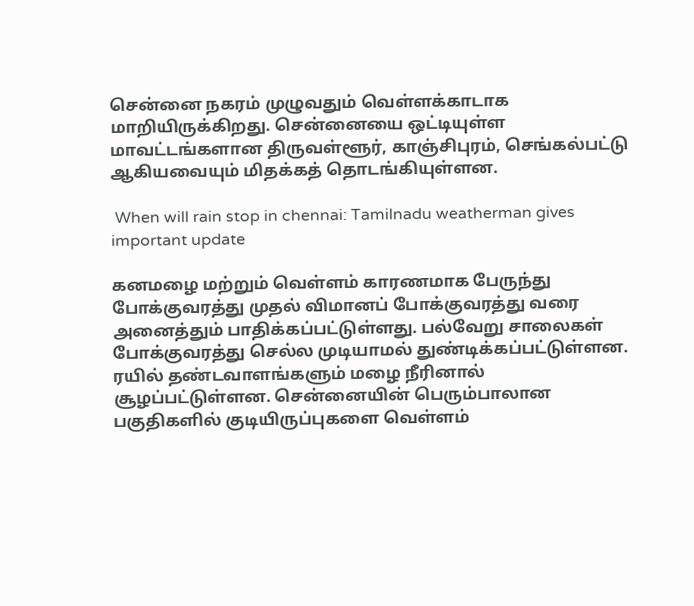சென்னை நகரம் முழுவதும் வெள்ளக்காடாக மாறியிருக்கிறது. சென்னையை ஒட்டியுள்ள மாவட்டங்களான திருவள்ளூர், காஞ்சிபுரம், செங்கல்பட்டு ஆகியவையும் மிதக்கத் தொடங்கியுள்ளன.

 When will rain stop in chennai: Tamilnadu weatherman gives important update

கனமழை மற்றும் வெள்ளம் காரணமாக பேருந்து போக்குவரத்து முதல் விமானப் போக்குவரத்து வரை அனைத்தும் பாதிக்கப்பட்டுள்ளது. பல்வேறு சாலைகள் போக்குவரத்து செல்ல முடியாமல் துண்டிக்கப்பட்டுள்ளன. ரயில் தண்டவாளங்களும் மழை நீரினால் சூழப்பட்டுள்ளன. சென்னையின் பெரும்பாலான பகுதிகளில் குடியிருப்புகளை வெள்ளம்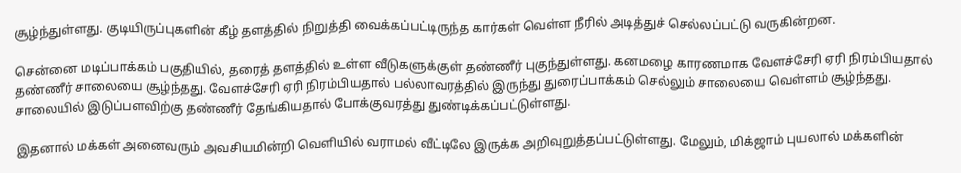சூழ்ந்துள்ளது. குடியிருப்புகளின் கீழ் தளத்தில் நிறுத்தி வைக்கப்பட்டிருந்த கார்கள் வெள்ள நீரில் அடித்துச் செல்லப்பட்டு வருகின்றன.

சென்னை மடிப்பாக்கம் பகுதியில், தரைத் தளத்தில் உள்ள வீடுகளுக்குள் தண்ணீர் புகுந்துள்ளது. கனமழை காரணமாக வேளச்சேரி ஏரி நிரம்பியதால் தண்ணீர் சாலையை சூழ்ந்தது. வேளச்சேரி ஏரி நிரம்பியதால் பல்லாவரத்தில் இருந்து துரைப்பாக்கம் செல்லும் சாலையை வெள்ளம் சூழ்ந்தது. சாலையில் இடுப்பளவிற்கு தண்ணீர் தேங்கியதால் போக்குவரத்து துண்டிக்கப்பட்டுள்ளது.

இதனால் மக்கள் அனைவரும் அவசியமின்றி வெளியில் வராமல் வீட்டிலே இருக்க அறிவுறுத்தப்பட்டுள்ளது. மேலும், மிக்ஜாம் புயலால் மக்களின்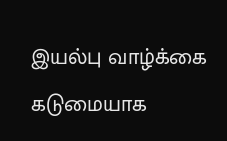இயல்பு வாழ்க்கை கடுமையாக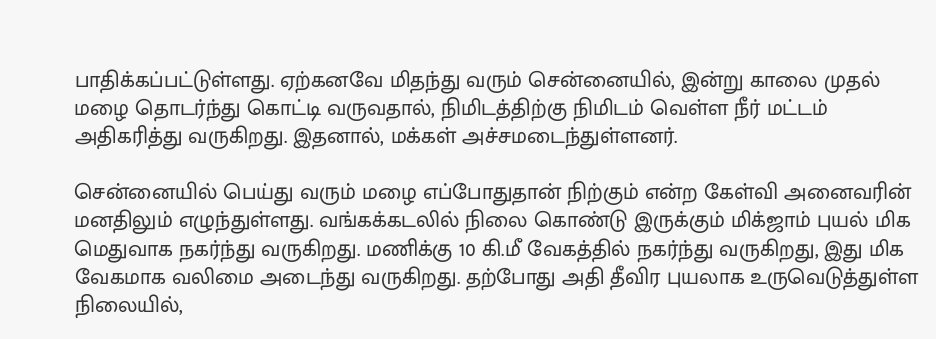பாதிக்கப்பட்டுள்ளது. ஏற்கனவே மிதந்து வரும் சென்னையில், இன்று காலை முதல் மழை தொடர்ந்து கொட்டி வருவதால், நிமிடத்திற்கு நிமிடம் வெள்ள நீர் மட்டம் அதிகரித்து வருகிறது. இதனால், மக்கள் அச்சமடைந்துள்ளனர்.

சென்னையில் பெய்து வரும் மழை எப்போதுதான் நிற்கும் என்ற கேள்வி அனைவரின் மனதிலும் எழுந்துள்ளது. வங்கக்கடலில் நிலை கொண்டு இருக்கும் மிக்ஜாம் புயல் மிக மெதுவாக நகர்ந்து வருகிறது. மணிக்கு 10 கி.மீ வேகத்தில் நகர்ந்து வருகிறது, இது மிக வேகமாக வலிமை அடைந்து வருகிறது. தற்போது அதி தீவிர புயலாக உருவெடுத்துள்ள நிலையில்,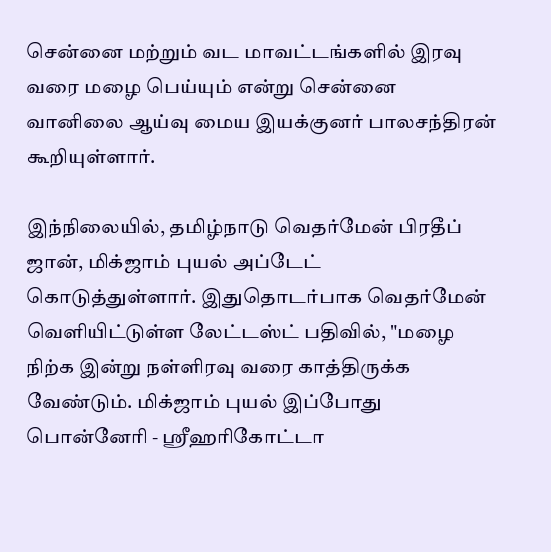சென்னை மற்றும் வட மாவட்டங்களில் இரவு வரை மழை பெய்யும் என்று சென்னை வானிலை ஆய்வு மைய இயக்குனர் பாலசந்திரன் கூறியுள்ளார்.

இந்நிலையில், தமிழ்நாடு வெதர்மேன் பிரதீப் ஜான், மிக்ஜாம் புயல் அப்டேட் கொடுத்துள்ளார். இதுதொடர்பாக வெதர்மேன் வெளியிட்டுள்ள லேட்டஸ்ட் பதிவில், "மழை நிற்க இன்று நள்ளிரவு வரை காத்திருக்க வேண்டும். மிக்ஜாம் புயல் இப்போது பொன்னேரி - ஸ்ரீஹரிகோட்டா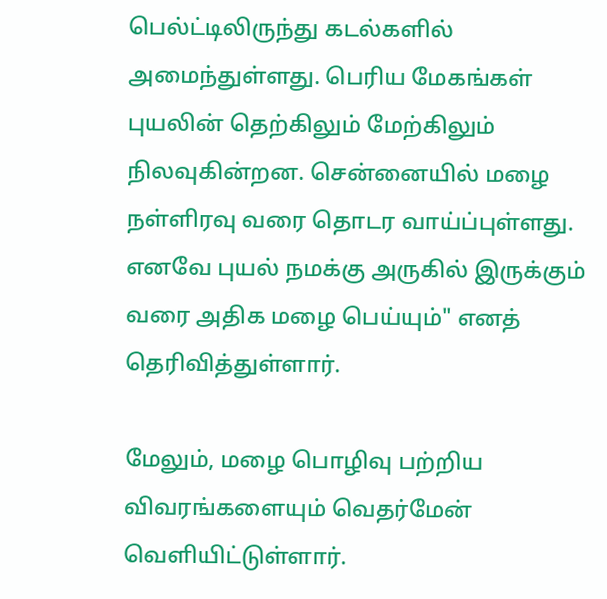பெல்ட்டிலிருந்து கடல்களில் அமைந்துள்ளது. பெரிய மேகங்கள் புயலின் தெற்கிலும் மேற்கிலும் நிலவுகின்றன. சென்னையில் மழை நள்ளிரவு வரை தொடர வாய்ப்புள்ளது. எனவே புயல் நமக்கு அருகில் இருக்கும் வரை அதிக மழை பெய்யும்" எனத் தெரிவித்துள்ளார்.

மேலும், மழை பொழிவு பற்றிய விவரங்களையும் வெதர்மேன் வெளியிட்டுள்ளார்.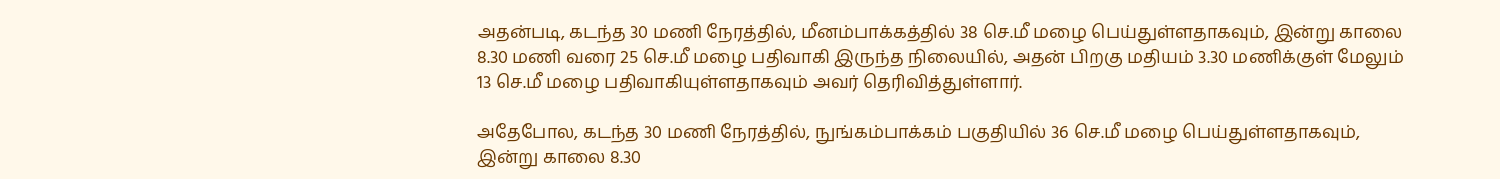அதன்படி, கடந்த 30 மணி நேரத்தில், மீனம்பாக்கத்தில் 38 செ.மீ மழை பெய்துள்ளதாகவும், இன்று காலை 8.30 மணி வரை 25 செ.மீ மழை பதிவாகி இருந்த நிலையில், அதன் பிறகு மதியம் 3.30 மணிக்குள் மேலும் 13 செ.மீ மழை பதிவாகியுள்ளதாகவும் அவர் தெரிவித்துள்ளார்.

அதேபோல, கடந்த 30 மணி நேரத்தில், நுங்கம்பாக்கம் பகுதியில் 36 செ.மீ மழை பெய்துள்ளதாகவும், இன்று காலை 8.30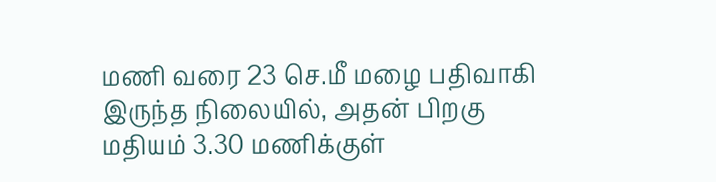மணி வரை 23 செ.மீ மழை பதிவாகி இருந்த நிலையில், அதன் பிறகு மதியம் 3.30 மணிக்குள்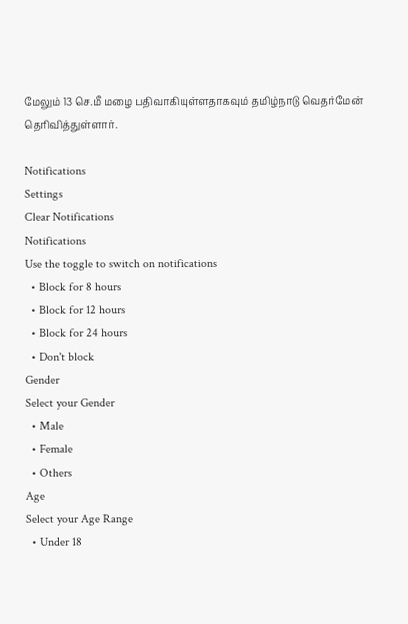மேலும் 13 செ.மீ மழை பதிவாகியுள்ளதாகவும் தமிழ்நாடு வெதர்மேன் தெரிவித்துள்ளார்.

Notifications
Settings
Clear Notifications
Notifications
Use the toggle to switch on notifications
  • Block for 8 hours
  • Block for 12 hours
  • Block for 24 hours
  • Don't block
Gender
Select your Gender
  • Male
  • Female
  • Others
Age
Select your Age Range
  • Under 18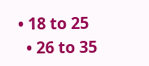• 18 to 25
  • 26 to 35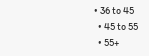• 36 to 45
  • 45 to 55
  • 55+